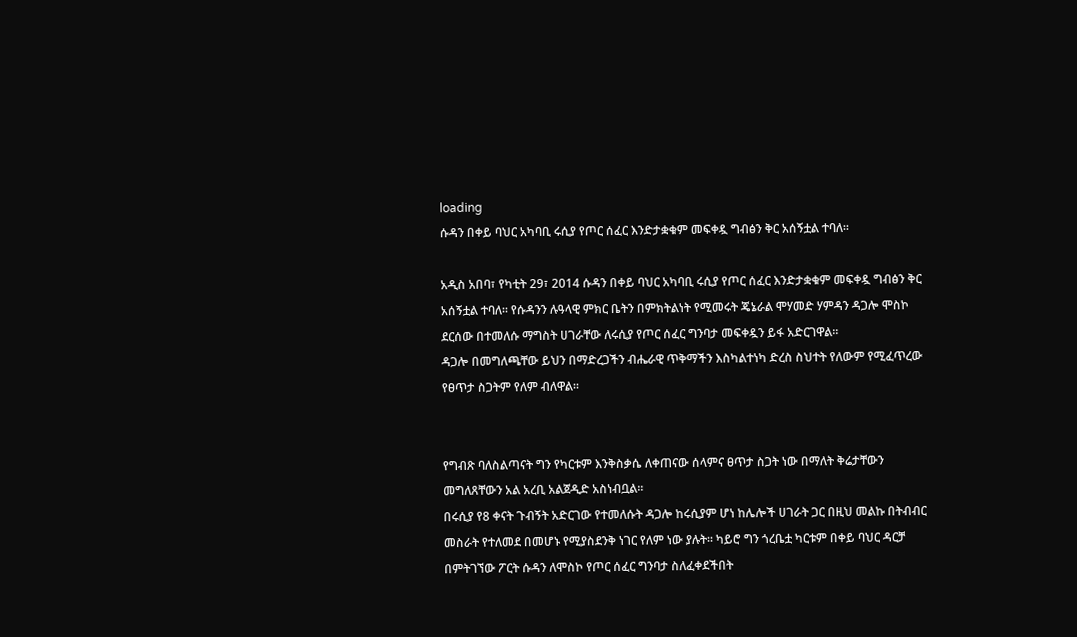loading
ሱዳን በቀይ ባህር አካባቢ ሩሲያ የጦር ሰፈር እንድታቋቁም መፍቀዷ ግብፅን ቅር አሰኝቷል ተባለ፡፡

አዲስ አበባ፣ የካቲት 29፣ 2014 ሱዳን በቀይ ባህር አካባቢ ሩሲያ የጦር ሰፈር እንድታቋቁም መፍቀዷ ግብፅን ቅር አሰኝቷል ተባለ፡፡ የሱዳንን ሉዓላዊ ምክር ቤትን በምክትልነት የሚመሩት ጄኔራል ሞሃመድ ሃምዳን ዳጋሎ ሞስኮ ደርሰው በተመለሱ ማግስት ሀገራቸው ለሩሲያ የጦር ሰፈር ግንባታ መፍቀዷን ይፋ አድርገዋል፡፡
ዳጋሎ በመግለጫቸው ይህን በማድረጋችን ብሔራዊ ጥቅማችን እስካልተነካ ድረስ ስህተት የለውም የሚፈጥረው የፀጥታ ስጋትም የለም ብለዋል፡፡


የግብጽ ባለስልጣናት ግን የካርቱም እንቅስቃሴ ለቀጠናው ሰላምና ፀጥታ ስጋት ነው በማለት ቅሬታቸውን መግለጸቸውን አል አረቢ አልጀዲድ አስነብቧል፡፡
በሩሲያ የ8 ቀናት ጉብኝት አድርገው የተመለሱት ዳጋሎ ከሩሲያም ሆነ ከሌሎች ሀገራት ጋር በዚህ መልኩ በትብብር መስራት የተለመደ በመሆኑ የሚያስደንቅ ነገር የለም ነው ያሉት፡፡ ካይሮ ግን ጎረቤቷ ካርቱም በቀይ ባህር ዳርቻ በምትገኘው ፖርት ሱዳን ለሞስኮ የጦር ሰፈር ግንባታ ስለፈቀደችበት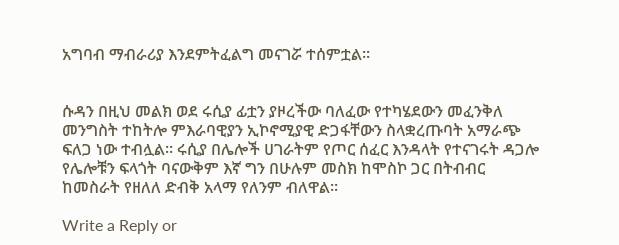አግባብ ማብራሪያ እንደምትፈልግ መናገሯ ተሰምቷል፡፡


ሱዳን በዚህ መልክ ወደ ሩሲያ ፊቷን ያዞረችው ባለፈው የተካሄደውን መፈንቅለ መንግስት ተከትሎ ምእራባዊያን ኢኮኖሚያዊ ድጋፋቸውን ስላቋረጡባት አማራጭ ፍለጋ ነው ተብሏል፡፡ ሩሲያ በሌሎች ሀገራትም የጦር ሰፈር እንዳላት የተናገሩት ዳጋሎ የሌሎቹን ፍላጎት ባናውቅም እኛ ግን በሁሉም መስክ ከሞስኮ ጋር በትብብር ከመስራት የዘለለ ድብቅ አላማ የለንም ብለዋል፡፡

Write a Reply or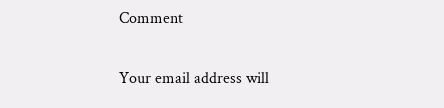Comment

Your email address will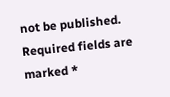not be published. Required fields are marked *